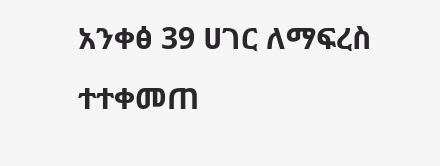አንቀፅ 39 ሀገር ለማፍረስ ተተቀመጠ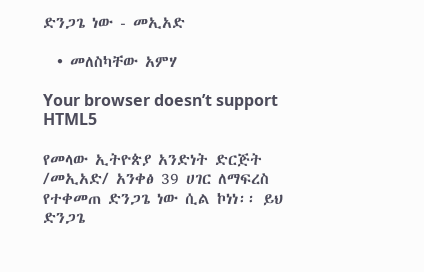ድንጋጌ ነው - መኢአድ

  • መለስካቸው አምሃ

Your browser doesn’t support HTML5

የመላው ኢትዮጵያ አንድነት ድርጅት /መኢአድ/ አንቀፅ 39 ሀገር ለማፍረስ የተቀመጠ ድንጋጌ ነው ሲል ኮነነ፡፡ ይህ ድንጋጌ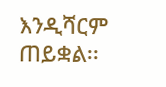እንዲሻርም ጠይቋል፡፡